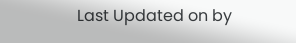Last Updated on by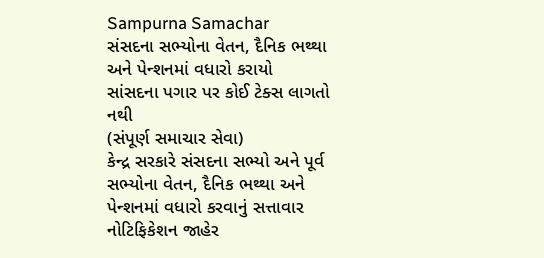Sampurna Samachar
સંસદના સભ્યોના વેતન, દૈનિક ભથ્થા અને પેન્શનમાં વધારો કરાયો
સાંસદના પગાર પર કોઈ ટેક્સ લાગતો નથી
(સંપૂર્ણ સમાચાર સેવા)
કેન્દ્ર સરકારે સંસદના સભ્યો અને પૂર્વ સભ્યોના વેતન, દૈનિક ભથ્થા અને પેન્શનમાં વધારો કરવાનું સત્તાવાર નોટિફિકેશન જાહેર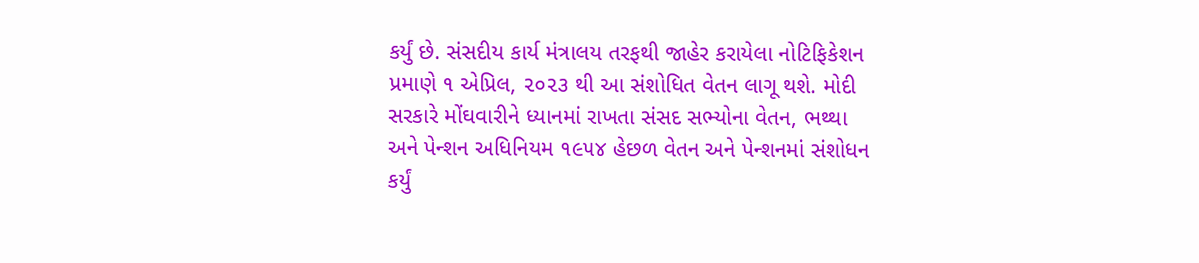કર્યું છે. સંસદીય કાર્ય મંત્રાલય તરફથી જાહેર કરાયેલા નોટિફિકેશન પ્રમાણે ૧ એપ્રિલ, ૨૦૨૩ થી આ સંશોધિત વેતન લાગૂ થશે. મોદી સરકારે મોંઘવારીને ધ્યાનમાં રાખતા સંસદ સભ્યોના વેતન, ભથ્થા અને પેન્શન અધિનિયમ ૧૯૫૪ હેછળ વેતન અને પેન્શનમાં સંશોધન કર્યું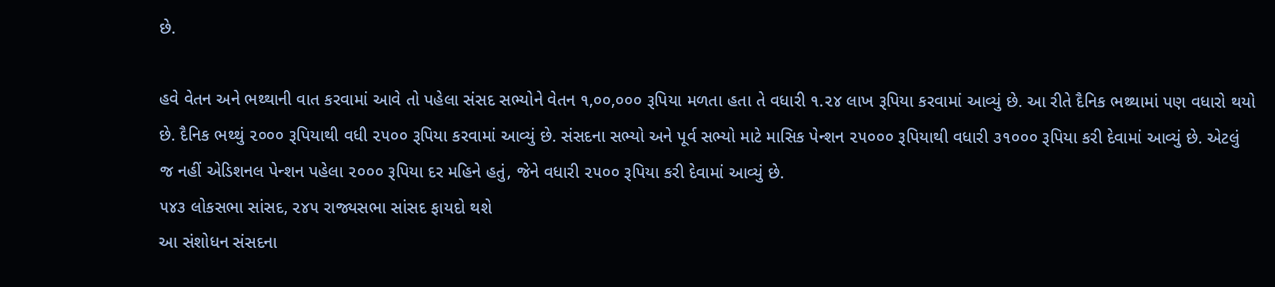છે.

હવે વેતન અને ભથ્થાની વાત કરવામાં આવે તો પહેલા સંસદ સભ્યોને વેતન ૧,૦૦,૦૦૦ રૂપિયા મળતા હતા તે વધારી ૧.૨૪ લાખ રૂપિયા કરવામાં આવ્યું છે. આ રીતે દૈનિક ભથ્થામાં પણ વધારો થયો છે. દૈનિક ભથ્થું ૨૦૦૦ રૂપિયાથી વધી ૨૫૦૦ રૂપિયા કરવામાં આવ્યું છે. સંસદના સભ્યો અને પૂર્વ સભ્યો માટે માસિક પેન્શન ૨૫૦૦૦ રૂપિયાથી વધારી ૩૧૦૦૦ રૂપિયા કરી દેવામાં આવ્યું છે. એટલું જ નહીં એડિશનલ પેન્શન પહેલા ૨૦૦૦ રૂપિયા દર મહિને હતું, જેને વધારી ૨૫૦૦ રૂપિયા કરી દેવામાં આવ્યું છે.
૫૪૩ લોકસભા સાંસદ, ૨૪૫ રાજ્યસભા સાંસદ ફાયદો થશે
આ સંશોધન સંસદના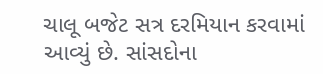ચાલૂ બજેટ સત્ર દરમિયાન કરવામાં આવ્યું છે. સાંસદોના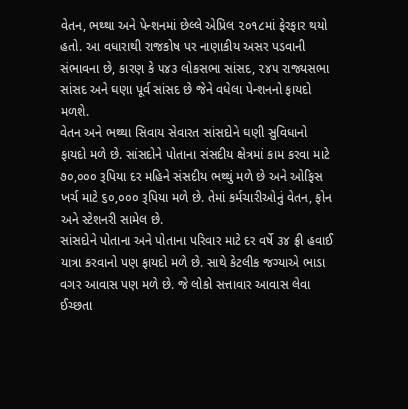વેતન, ભથ્થા અને પેન્શનમાં છેલ્લે એપ્રિલ ૨૦૧૮માં ફેરફાર થયો હતો. આ વધારાથી રાજકોષ પર નાણાકીય અસર પડવાની સંભાવના છે, કારણ કે ૫૪૩ લોકસભા સાંસદ, ૨૪૫ રાજ્યસભા સાંસદ અને ઘણા પૂર્વ સાંસદ છે જેને વધેલા પેન્શનનો ફાયદો મળશે.
વેતન અને ભથ્થા સિવાય સેવારત સાંસદોને ઘણી સુવિધાનો ફાયદો મળે છે. સાંસદોને પોતાના સંસદીય ક્ષેત્રમાં કામ કરવા માટે ૭૦,૦૦૦ રૂપિયા દર મહિને સંસદીય ભથ્થું મળે છે અને ઓફિસ ખર્ચ માટે ૬૦,૦૦૦ રૂપિયા મળે છે. તેમાં કર્મચારીઓનું વેતન, ફોન અને સ્ટેશનરી સામેલ છે.
સાંસદોને પોતાના અને પોતાના પરિવાર માટે દર વર્ષે ૩૪ ફ્રી હવાઈ યાત્રા કરવાનો પણ ફાયદો મળે છે. સાથે કેટલીક જગ્યાએ ભાડા વગર આવાસ પણ મળે છે. જે લોકો સત્તાવાર આવાસ લેવા ઈચ્છતા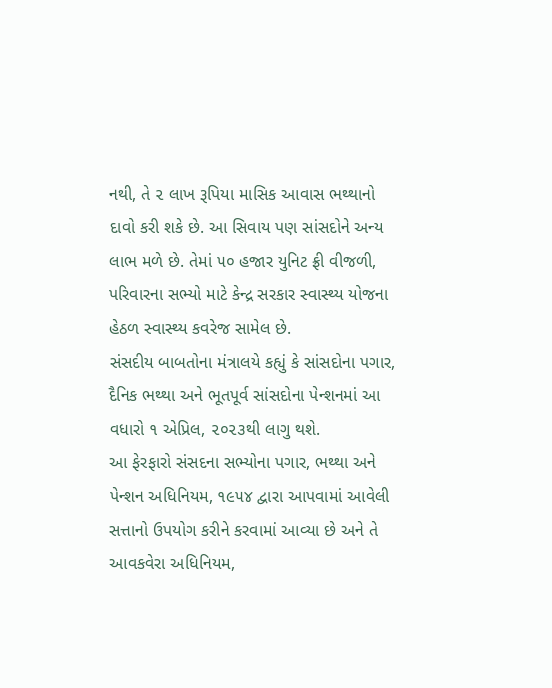નથી, તે ૨ લાખ રૂપિયા માસિક આવાસ ભથ્થાનો દાવો કરી શકે છે. આ સિવાય પણ સાંસદોને અન્ય લાભ મળે છે. તેમાં ૫૦ હજાર યુનિટ ફ્રી વીજળી, પરિવારના સભ્યો માટે કેન્દ્ર સરકાર સ્વાસ્થ્ય યોજના હેઠળ સ્વાસ્થ્ય કવરેજ સામેલ છે.
સંસદીય બાબતોના મંત્રાલયે કહ્યું કે સાંસદોના પગાર, દૈનિક ભથ્થા અને ભૂતપૂર્વ સાંસદોના પેન્શનમાં આ વધારો ૧ એપ્રિલ, ૨૦૨૩થી લાગુ થશે.
આ ફેરફારો સંસદના સભ્યોના પગાર, ભથ્થા અને પેન્શન અધિનિયમ, ૧૯૫૪ દ્વારા આપવામાં આવેલી સત્તાનો ઉપયોગ કરીને કરવામાં આવ્યા છે અને તે આવકવેરા અધિનિયમ,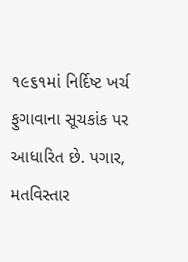૧૯૬૧માં નિર્દિષ્ટ ખર્ચ ફુગાવાના સૂચકાંક પર આધારિત છે. પગાર, મતવિસ્તાર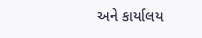અને કાર્યાલય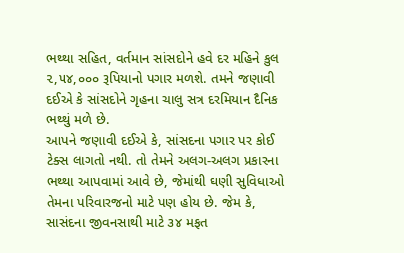ભથ્થા સહિત, વર્તમાન સાંસદોને હવે દર મહિને કુલ ૨,૫૪,૦૦૦ રૂપિયાનો પગાર મળશે. તમને જણાવી દઈએ કે સાંસદોને ગૃહના ચાલુ સત્ર દરમિયાન દૈનિક ભથ્થું મળે છે.
આપને જણાવી દઈએ કે, સાંસદના પગાર પર કોઈ ટેક્સ લાગતો નથી. તો તેમને અલગ-અલગ પ્રકારના ભથ્થા આપવામાં આવે છે, જેમાંથી ઘણી સુવિધાઓ તેમના પરિવારજનો માટે પણ હોય છે. જેમ કે, સાસંદના જીવનસાથી માટે ૩૪ મફત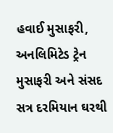હવાઈ મુસાફરી, અનલિમિટેડ ટ્રેન મુસાફરી અને સંસદ સત્ર દરમિયાન ઘરથી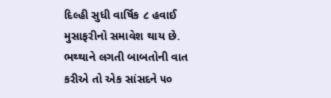દિલ્હી સુધી વાર્ષિક ૮ હવાઈ મુસાફરીનો સમાવેશ થાય છે.
ભથ્થાને લગતી બાબતોની વાત કરીએ તો એક સાંસદને ૫૦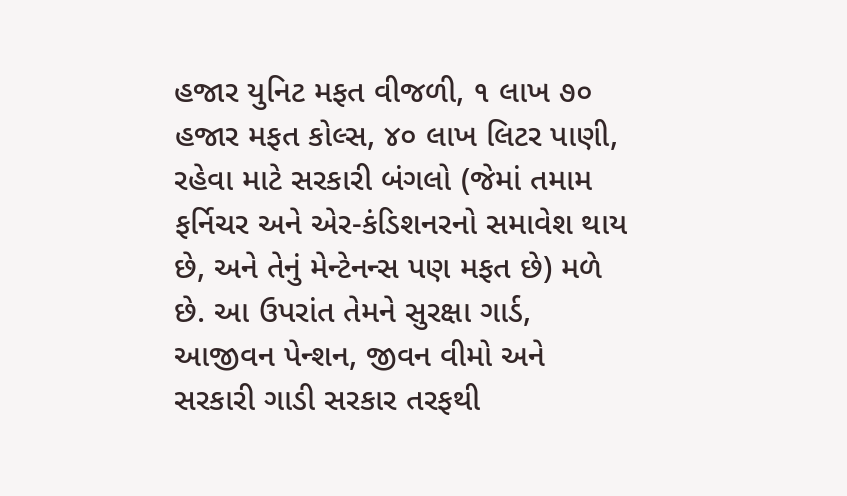હજાર યુનિટ મફત વીજળી, ૧ લાખ ૭૦ હજાર મફત કોલ્સ, ૪૦ લાખ લિટર પાણી, રહેવા માટે સરકારી બંગલો (જેમાં તમામ ફર્નિચર અને એર-કંડિશનરનો સમાવેશ થાય છે, અને તેનું મેન્ટેનન્સ પણ મફત છે) મળે છે. આ ઉપરાંત તેમને સુરક્ષા ગાર્ડ, આજીવન પેન્શન, જીવન વીમો અને સરકારી ગાડી સરકાર તરફથી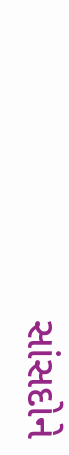સાંસદોને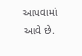આપવામાં આવે છે.